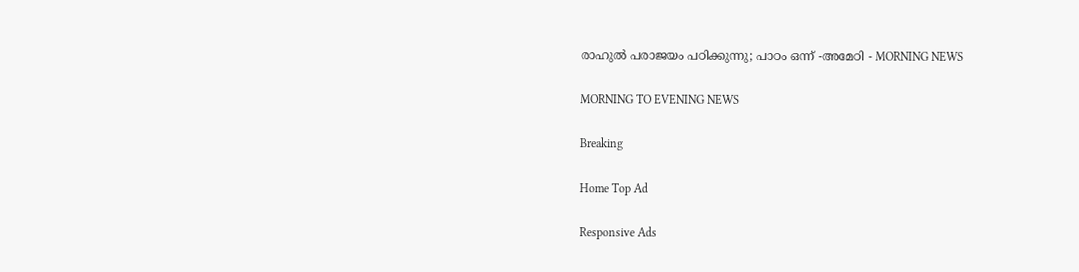രാഹുൽ പരാജയം പഠിക്കുന്നു; പാഠം ഒന്ന് -അമേഠി - MORNING NEWS

MORNING TO EVENING NEWS

Breaking

Home Top Ad

Responsive Ads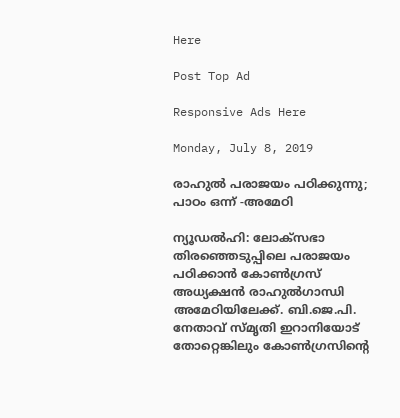Here

Post Top Ad

Responsive Ads Here

Monday, July 8, 2019

രാഹുൽ പരാജയം പഠിക്കുന്നു; പാഠം ഒന്ന് -അമേഠി

ന്യൂഡൽഹി: ലോക്സഭാ തിരഞ്ഞെടുപ്പിലെ പരാജയം പഠിക്കാൻ കോൺഗ്രസ് അധ്യക്ഷൻ രാഹുൽഗാന്ധി അമേഠിയിലേക്ക്. ബി.ജെ.പി. നേതാവ് സ്മൃതി ഇറാനിയോട് തോറ്റെങ്കിലും കോൺഗ്രസിന്റെ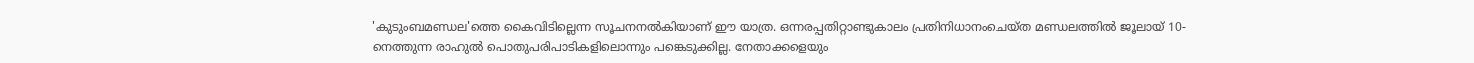'കുടുംബമണ്ഡല'ത്തെ കൈവിടില്ലെന്ന സൂചനനൽകിയാണ് ഈ യാത്ര. ഒന്നരപ്പതിറ്റാണ്ടുകാലം പ്രതിനിധാനംചെയ്ത മണ്ഡലത്തിൽ ജൂലായ് 10-നെത്തുന്ന രാഹുൽ പൊതുപരിപാടികളിലൊന്നും പങ്കെടുക്കില്ല. നേതാക്കളെയും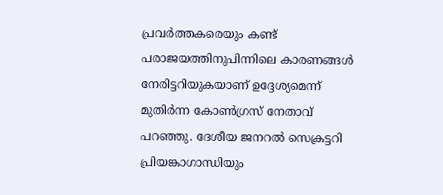പ്രവർത്തകരെയും കണ്ട് പരാജയത്തിനുപിന്നിലെ കാരണങ്ങൾ നേരിട്ടറിയുകയാണ് ഉദ്ദേശ്യമെന്ന് മുതിർന്ന കോൺഗ്രസ് നേതാവ് പറഞ്ഞു. ദേശീയ ജനറൽ സെക്രട്ടറി പ്രിയങ്കാഗാന്ധിയും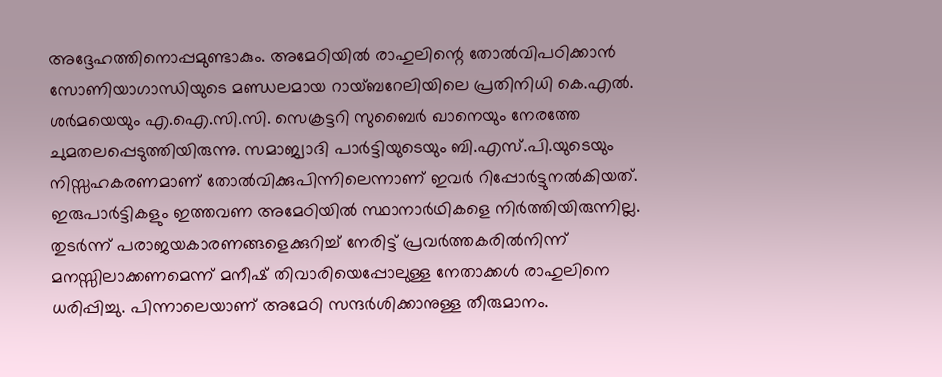അദ്ദേഹത്തിനൊപ്പമുണ്ടാകും. അമേഠിയിൽ രാഹുലിന്റെ തോൽവിപഠിക്കാൻ സോണിയാഗാന്ധിയുടെ മണ്ഡലമായ റായ്ബറേലിയിലെ പ്രതിനിധി കെ.എൽ. ശർമയെയും എ.ഐ.സി.സി. സെക്രട്ടറി സുബൈർ ഖാനെയും നേരത്തേ ചുമതലപ്പെടുത്തിയിരുന്നു. സമാജ്വാദി പാർട്ടിയുടെയും ബി.എസ്.പി.യുടെയും നിസ്സഹകരണമാണ് തോൽവിക്കുപിന്നിലെന്നാണ് ഇവർ റിപ്പോർട്ടുനൽകിയത്. ഇരുപാർട്ടികളും ഇത്തവണ അമേഠിയിൽ സ്ഥാനാർഥികളെ നിർത്തിയിരുന്നില്ല. തുടർന്ന് പരാജയകാരണങ്ങളെക്കുറിച്ച് നേരിട്ട് പ്രവർത്തകരിൽനിന്ന് മനസ്സിലാക്കണമെന്ന് മനീഷ് തിവാരിയെപ്പോലുള്ള നേതാക്കൾ രാഹുലിനെ ധരിപ്പിച്ചു. പിന്നാലെയാണ് അമേഠി സന്ദർശിക്കാനുള്ള തീരുമാനം.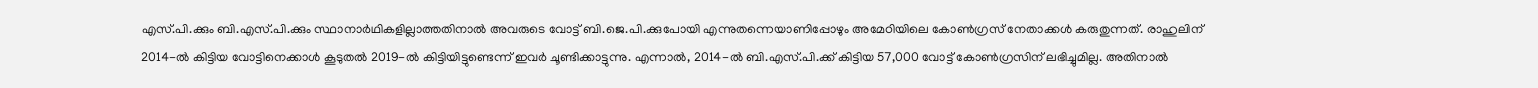എസ്.പി.ക്കും ബി.എസ്.പി.ക്കും സ്ഥാനാർഥികളില്ലാത്തതിനാൽ അവരുടെ വോട്ട് ബി.ജെ.പി.ക്കുപോയി എന്നുതന്നെയാണിപ്പോഴും അമേഠിയിലെ കോൺഗ്രസ് നേതാക്കൾ കരുതുന്നത്. രാഹുലിന് 2014-ൽ കിട്ടിയ വോട്ടിനെക്കാൾ കൂടുതൽ 2019-ൽ കിട്ടിയിട്ടുണ്ടെന്ന് ഇവർ ചൂണ്ടിക്കാട്ടുന്നു. എന്നാൽ, 2014-ൽ ബി.എസ്.പി.ക്ക് കിട്ടിയ 57,000 വോട്ട് കോൺഗ്രസിന് ലഭിച്ചുമില്ല. അതിനാൽ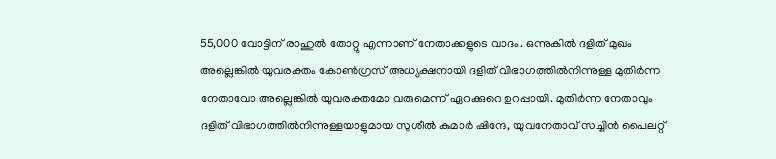55,000 വോട്ടിന് രാഹുൽ തോറ്റു എന്നാണ് നേതാക്കളുടെ വാദം. ഒന്നുകിൽ ദളിത് മുഖം അല്ലെങ്കിൽ യുവരക്തം കോൺഗ്രസ് അധ്യക്ഷനായി ദളിത് വിഭാഗത്തിൽനിന്നുള്ള മുതിർന്ന നേതാവോ അല്ലെങ്കിൽ യുവരക്തമോ വരുമെന്ന് ഏറക്കുറെ ഉറപ്പായി. മുതിർന്ന നേതാവും ദളിത് വിഭാഗത്തിൽനിന്നുള്ളയാളുമായ സുശീൽ കുമാർ ഷിന്ദേ, യുവനേതാവ് സച്ചിൻ പൈലറ്റ്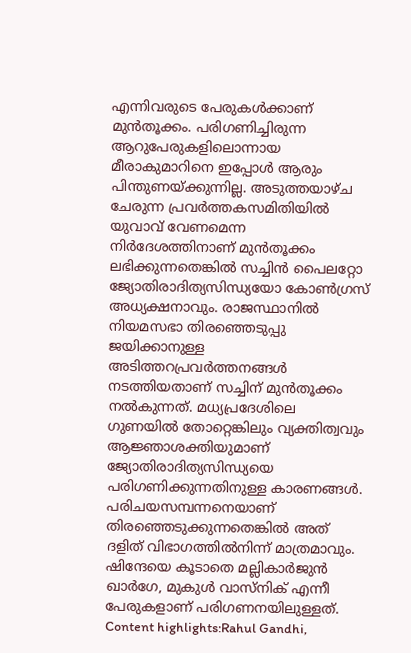എന്നിവരുടെ പേരുകൾക്കാണ് മുൻതൂക്കം. പരിഗണിച്ചിരുന്ന ആറുപേരുകളിലൊന്നായ മീരാകുമാറിനെ ഇപ്പോൾ ആരും പിന്തുണയ്ക്കുന്നില്ല. അടുത്തയാഴ്ച ചേരുന്ന പ്രവർത്തകസമിതിയിൽ യുവാവ് വേണമെന്ന നിർദേശത്തിനാണ് മുൻതൂക്കം ലഭിക്കുന്നതെങ്കിൽ സച്ചിൻ പൈലറ്റോ ജ്യോതിരാദിത്യസിന്ധ്യയോ കോൺഗ്രസ് അധ്യക്ഷനാവും. രാജസ്ഥാനിൽ നിയമസഭാ തിരഞ്ഞെടുപ്പു ജയിക്കാനുള്ള അടിത്തറപ്രവർത്തനങ്ങൾ നടത്തിയതാണ് സച്ചിന് മുൻതൂക്കം നൽകുന്നത്. മധ്യപ്രദേശിലെ ഗുണയിൽ തോറ്റെങ്കിലും വ്യക്തിത്വവും ആജ്ഞാശക്തിയുമാണ് ജ്യോതിരാദിത്യസിന്ധ്യയെ പരിഗണിക്കുന്നതിനുള്ള കാരണങ്ങൾ. പരിചയസമ്പന്നനെയാണ് തിരഞ്ഞെടുക്കുന്നതെങ്കിൽ അത് ദളിത് വിഭാഗത്തിൽനിന്ന് മാത്രമാവും. ഷിന്ദേയെ കൂടാതെ മല്ലികാർജുൻ ഖാർഗേ, മുകുൾ വാസ്നിക് എന്നീ പേരുകളാണ് പരിഗണനയിലുള്ളത്. Content highlights:Rahul Gandhi,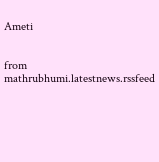Ameti


from mathrubhumi.latestnews.rssfeed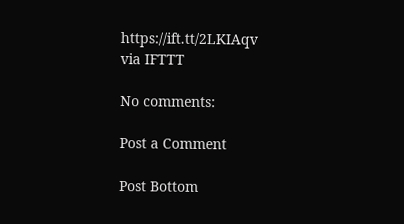https://ift.tt/2LKIAqv
via IFTTT

No comments:

Post a Comment

Post Bottom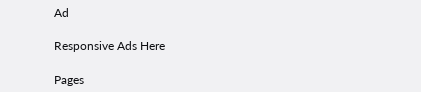Ad

Responsive Ads Here

Pages